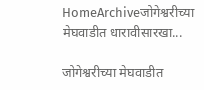HomeArchiveजोगेश्वरीच्या मेघवाडीत धारावीसारखा...

जोगेश्वरीच्या मेघवाडीत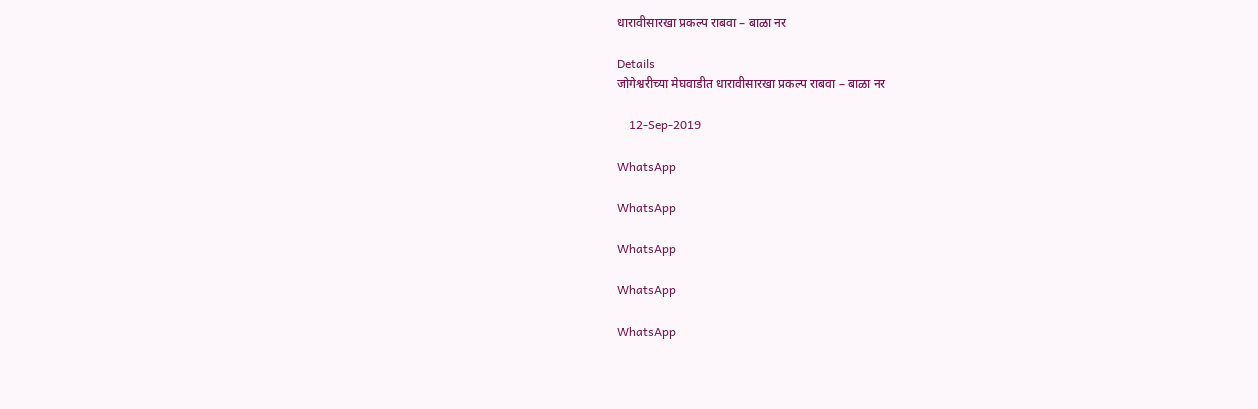धारावीसारखा प्रकल्प राबवा – बाळा नर

Details
जोगेश्वरीच्या मेघवाडीत धारावीसारखा प्रकल्प राबवा – बाळा नर

    12-Sep-2019

WhatsApp

WhatsApp

WhatsApp

WhatsApp

WhatsApp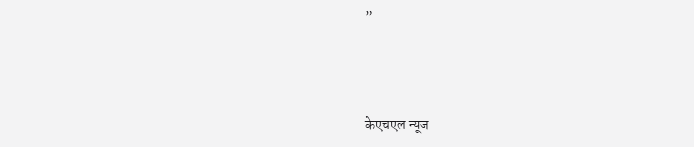”



केएचएल न्यूज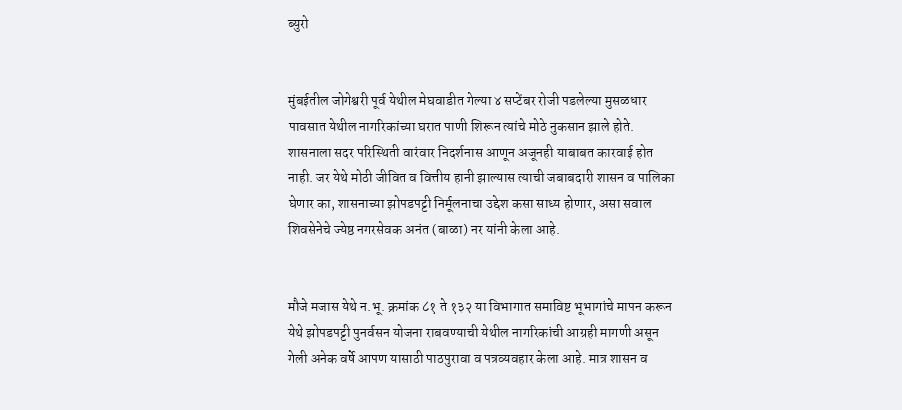ब्युरो


मुंबईतील जोगेश्वरी पूर्व येथील मेघवाडीत गेल्या ४ सप्टेंबर रोजी पडलेल्या मुसळधार पावसात येथील नागरिकांच्या घरात पाणी शिरून त्यांचे मोठे नुकसान झाले होते. शासनाला सदर परिस्थिती वारंवार निदर्शनास आणून अजूनही याबाबत कारवाई होत नाही. जर येथे मोठी जीवित व वित्तीय हानी झाल्यास त्याची जबाबदारी शासन व पालिका घेणार का, शासनाच्या झोपडपट्टी निर्मूलनाचा उद्देश कसा साध्य होणार, असा सवाल शिवसेनेचे ज्येष्ठ नगरसेवक अनंत (बाळा) नर यांनी केला आहे.


मौजे मजास येथे न.भू. क्रमांक ८१ ते १३२ या विभागात समाविष्ट भूभागांचे मापन करून येथे झोपडपट्टी पुनर्वसन योजना राबवण्याची येथील नागरिकांची आग्रही मागणी असून गेली अनेक वर्षे आपण यासाठी पाठपुरावा व पत्रव्यवहार केला आहे. मात्र शासन व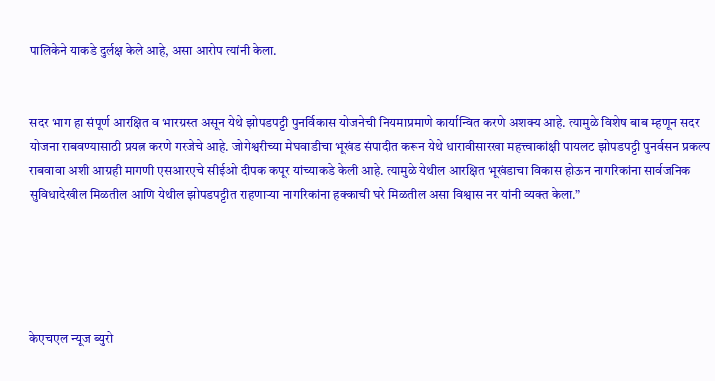पालिकेने याकडे दुर्लक्ष केले आहे, असा आरोप त्यांनी केला.


सदर भाग हा संपूर्ण आरक्षित व भारग्रस्त असून येथे झोपडपट्टी पुनर्विकास योजनेची नियमाप्रमाणे कार्यान्वित करणे अशक्य आहे. त्यामुळे विशेष बाब म्हणून सदर योजना राबवण्यासाठी प्रयत्न करणे गरजेचे आहे. जोगेश्वरीच्या मेघवाडीचा भूखंड संपादीत करून येथे धारावीसारखा महत्त्वाकांक्षी पायलट झोपडपट्टी पुनर्वसन प्रकल्प राबवावा अशी आग्रही मागणी एसआरएचे सीईओ दीपक कपूर यांच्याकडे केली आहे. त्यामुळे येथील आरक्षित भूखंडाचा विकास होऊन नागरिकांना सार्वजनिक सुविधादेखील मिळतील आणि येथील झोपडपट्टीत राहणाऱ्या नागरिकांना हक्काची घरे मिळतील असा विश्वास नर यांनी व्यक्त केला.”





केएचएल न्यूज ब्युरो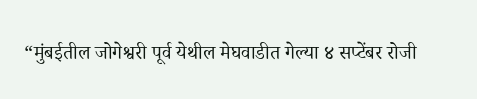“मुंबईतील जोगेश्वरी पूर्व येथील मेघवाडीत गेल्या ४ सप्टेंबर रोजी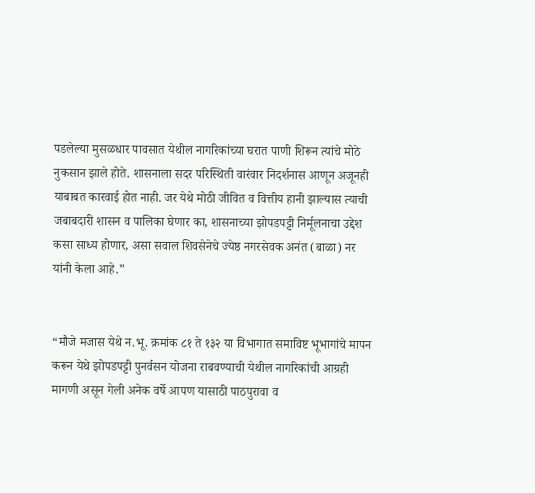पडलेल्या मुसळधार पावसात येथील नागरिकांच्या घरात पाणी शिरून त्यांचे मोठे नुकसान झाले होते. शासनाला सदर परिस्थिती वारंवार निदर्शनास आणून अजूनही याबाबत कारवाई होत नाही. जर येथे मोठी जीवित व वित्तीय हानी झाल्यास त्याची जबाबदारी शासन व पालिका घेणार का, शासनाच्या झोपडपट्टी निर्मूलनाचा उद्देश कसा साध्य होणार, असा सवाल शिवसेनेचे ज्येष्ठ नगरसेवक अनंत (बाळा) नर यांनी केला आहे.”


“मौजे मजास येथे न.भू. क्रमांक ८१ ते १३२ या विभागात समाविष्ट भूभागांचे मापन करून येथे झोपडपट्टी पुनर्वसन योजना राबवण्याची येथील नागरिकांची आग्रही मागणी असून गेली अनेक वर्षे आपण यासाठी पाठपुरावा व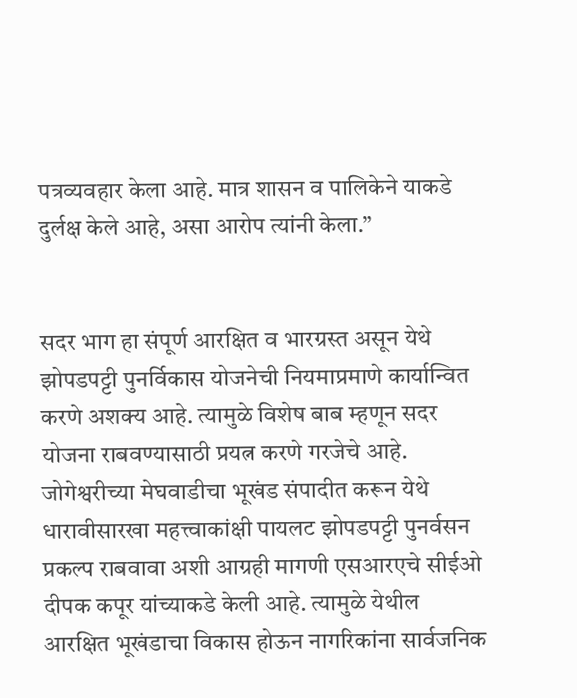पत्रव्यवहार केला आहे. मात्र शासन व पालिकेने याकडे दुर्लक्ष केले आहे, असा आरोप त्यांनी केला.”


सदर भाग हा संपूर्ण आरक्षित व भारग्रस्त असून येथे झोपडपट्टी पुनर्विकास योजनेची नियमाप्रमाणे कार्यान्वित करणे अशक्य आहे. त्यामुळे विशेष बाब म्हणून सदर योजना राबवण्यासाठी प्रयत्न करणे गरजेचे आहे. जोगेश्वरीच्या मेघवाडीचा भूखंड संपादीत करून येथे धारावीसारखा महत्त्वाकांक्षी पायलट झोपडपट्टी पुनर्वसन प्रकल्प राबवावा अशी आग्रही मागणी एसआरएचे सीईओ दीपक कपूर यांच्याकडे केली आहे. त्यामुळे येथील आरक्षित भूखंडाचा विकास होऊन नागरिकांना सार्वजनिक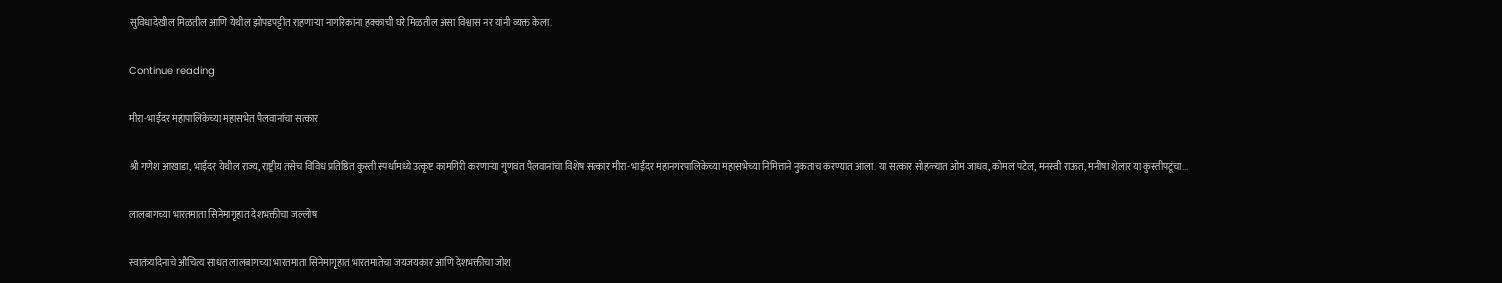सुविधादेखील मिळतील आणि येथील झोपडपट्टीत राहणाऱ्या नागरिकांना हक्काची घरे मिळतील असा विश्वास नर यांनी व्यक्त केला.

Continue reading

मीरा-भाईंदर महापालिकेच्या महासभेत पैलवानांचा सत्कार

श्री गणेश आखाडा, भाईंदर येथील राज्य, राष्ट्रीय तसेच विविध प्रतिष्ठित कुस्ती स्पर्धांमध्ये उत्कृष्ट कामगिरी करणाऱ्या गुणवंत पैलवानांचा विशेष सत्कार मीरा-भाईंदर महानगरपालिकेच्या महासभेच्या निमित्ताने नुकताच करण्यात आला. या सत्कार सोहळ्यात ओम जाधव, कोमल पटेल, मनस्वी राऊत, मनीषा शेलार या कुस्तीपटूंचा...

लालबागच्या भारतमाता सिनेमागृहात देशभक्तीचा जल्लोष

स्वातंत्र्यदिनाचे औचित्य साधत लालबागच्या भारतमाता सिनेमागृहात भारतमातेचा जयजयकार आणि देशभक्तीचा जोश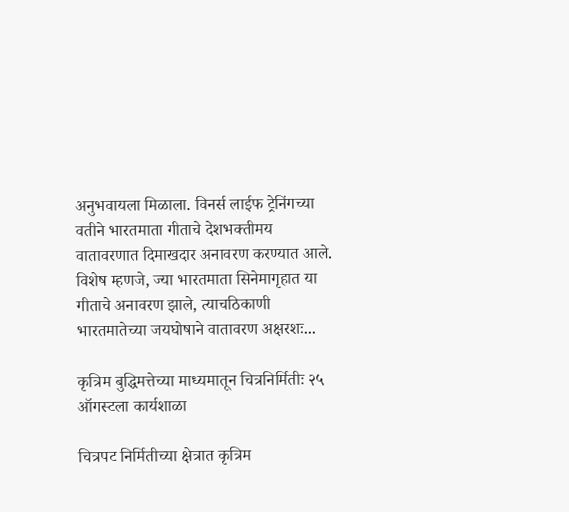अनुभवायला मिळाला. विनर्स लाईफ ट्रेनिंगच्या वतीने भारतमाता गीताचे देशभक्तीमय वातावरणात दिमाखदार अनावरण करण्यात आले. विशेष म्हणजे, ज्या भारतमाता सिनेमागृहात या गीताचे अनावरण झाले, त्याचठिकाणी भारतमातेच्या जयघोषाने वातावरण अक्षरशः...

कृत्रिम बुद्धिमत्तेच्या माध्यमातून चित्रनिर्मितीः २५ ऑगस्टला कार्यशाळा

चित्रपट निर्मितीच्या क्षेत्रात कृत्रिम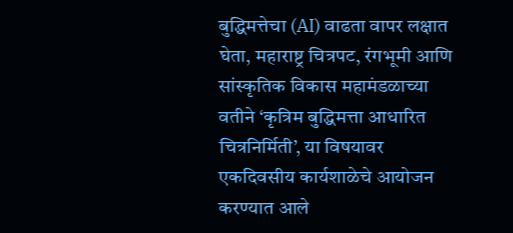बुद्धिमत्तेचा (AI) वाढता वापर लक्षात घेता, महाराष्ट्र चित्रपट, रंगभूमी आणि सांस्कृतिक विकास महामंडळाच्या वतीने ‘कृत्रिम बुद्धिमत्ता आधारित चित्रनिर्मिती’, या विषयावर एकदिवसीय कार्यशाळेचे आयोजन करण्यात आले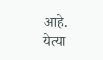आहे. येत्या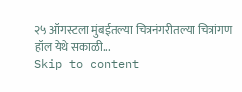२५ ऑगस्टला मुंबईतल्या चित्रनंगरीतल्या चित्रांगण हॉल येथे सकाळी...
Skip to content